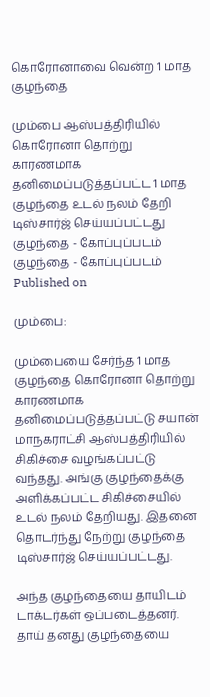கொரோனாவை வென்ற 1 மாத குழந்தை

மும்பை ஆஸ்பத்திரியில் கொரோனா தொற்று காரணமாக தனிமைப்படுத்தப்பட்ட 1 மாத குழந்தை உடல் நலம் தேறி டிஸ்சார்ஜ் செய்யப்பட்டது
குழந்தை - கோப்புப்படம்
குழந்தை - கோப்புப்படம்
Published on

மும்பை:

மும்பையை சேர்ந்த 1 மாத குழந்தை கொரோனா தொற்று காரணமாக தனிமைப்படுத்தப்பட்டு சயான் மாநகராட்சி ஆஸ்பத்திரியில் சிகிச்சை வழங்கப்பட்டு வந்தது. அங்கு குழந்தைக்கு அளிக்கப்பட்ட சிகிச்சையில் உடல் நலம் தேறியது. இதனை தொடர்ந்து நேற்று குழந்தை டிஸ்சார்ஜ் செய்யப்பட்டது.

அந்த குழந்தையை தாயிடம் டாக்டர்கள் ஒப்படைத்தனர். தாய் தனது குழந்தையை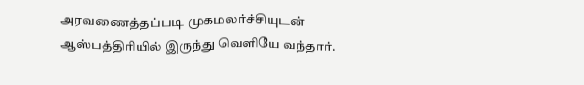அரவணைத்தப்படி முகமலர்ச்சியுடன் ஆஸ்பத்திரியில் இருந்து வெளியே வந்தார்.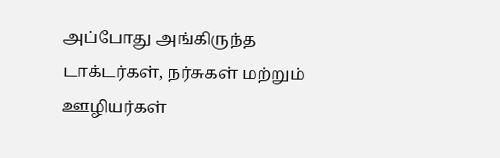அப்போது அங்கிருந்த டாக்டர்கள், நர்சுகள் மற்றும் ஊழியர்கள்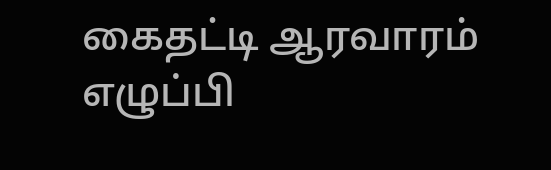கைதட்டி ஆரவாரம் எழுப்பி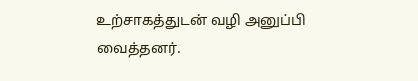உற்சாகத்துடன் வழி அனுப்பி வைத்தனர்.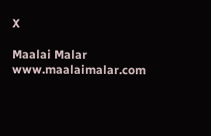X

Maalai Malar
www.maalaimalar.com